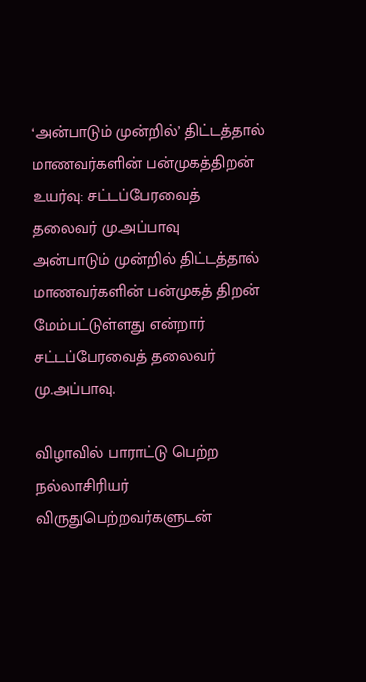‘அன்பாடும் முன்றில்’ திட்டத்தால் மாணவர்களின் பன்முகத்திறன் உயர்வு: சட்டப்பேரவைத் தலைவர் மு.அப்பாவு
அன்பாடும் முன்றில் திட்டத்தால் மாணவர்களின் பன்முகத் திறன் மேம்பட்டுள்ளது என்றார் சட்டப்பேரவைத் தலைவர் மு.அப்பாவு.

விழாவில் பாராட்டு பெற்ற நல்லாசிரியர் விருதுபெற்றவர்களுடன்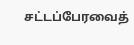சட்டப்பேரவைத்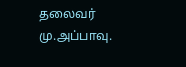தலைவர் மு.அப்பாவு.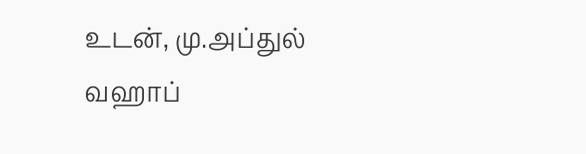உடன், மு.அப்துல் வஹாப்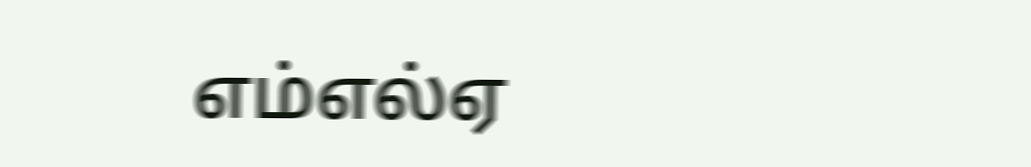எம்எல்ஏ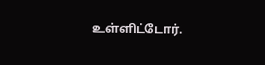உள்ளிட்டோர்.